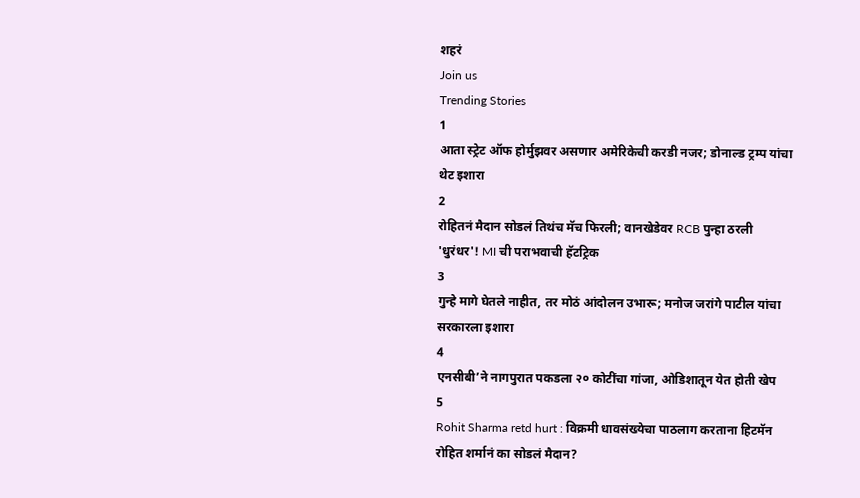शहरं
Join us
Trending Stories
1
आता स्ट्रेट ऑफ होर्मुझवर असणार अमेरिकेची करडी नजर; डोनाल्ड ट्रम्प यांचा थेट इशारा
2
रोहितनं मैदान सोडलं तिथंच मॅच फिरली; वानखेडेवर RCB पुन्हा ठरली 'धुरंधर'! MI ची पराभवाची हॅटट्रिक
3
गुन्हे मागे घेतले नाहीत, तर मोठं आंदोलन उभारू; मनोज जरांगे पाटील यांचा सरकारला इशारा
4
एनसीबी’ने नागपुरात पकडला २० कोटींचा गांजा, ओडिशातून येत होती खेप
5
Rohit Sharma retd hurt : विक्रमी धावसंख्येचा पाठलाग करताना हिटमॅन रोहित शर्मानं का सोडलं मैदान?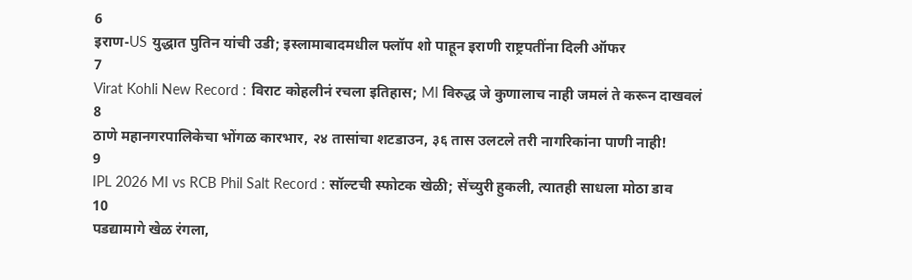6
इराण-US युद्धात पुतिन यांची उडी; इस्लामाबादमधील फ्लॉप शो पाहून इराणी राष्ट्रपतींना दिली ऑफर
7
Virat Kohli New Record : विराट कोहलीनं रचला इतिहास; MI विरुद्ध जे कुणालाच नाही जमलं ते करून दाखवलं
8
ठाणे महानगरपालिकेचा भोंगळ कारभार, २४ तासांचा शटडाउन, ३६ तास उलटले तरी नागरिकांना पाणी नाही!
9
IPL 2026 MI vs RCB Phil Salt Record : सॉल्टची स्फोटक खेळी; सेंच्युरी हुकली, त्यातही साधला मोठा डाव
10
पडद्यामागे खेळ रंगला,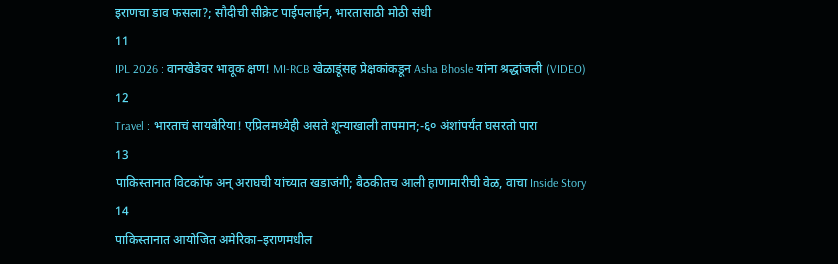इराणचा डाव फसला?; सौदीची सीक्रेट पाईपलाईन, भारतासाठी मोठी संधी
11
IPL 2026 : वानखेडेवर भावूक क्षण! MI-RCB खेळाडूंसह प्रेक्षकांकडून Asha Bhosle यांना श्रद्धांजली (VIDEO)
12
Travel : भारताचं सायबेरिया! एप्रिलमध्येही असते शून्याखाली तापमान;-६० अंशांपर्यंत घसरतो पारा
13
पाकिस्तानात विटकॉफ अन् अराघची यांच्यात खडाजंगी; बैठकीतच आली हाणामारीची वेळ, वाचा Inside Story
14
पाकिस्तानात आयोजित अमेरिका–इराणमधील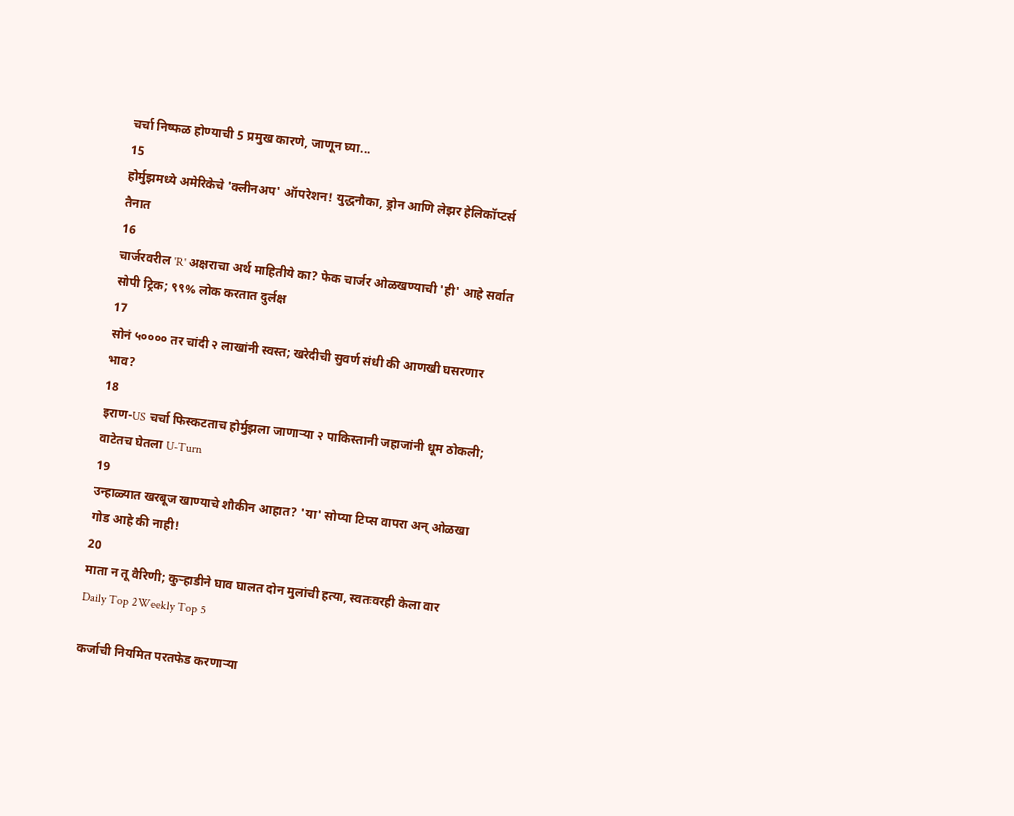चर्चा निष्फळ होण्याची 5 प्रमुख कारणे, जाणून घ्या...
15
होर्मुझमध्ये अमेरिकेचे 'क्लीनअप' ऑपरेशन! युद्धनौका, ड्रोन आणि लेझर हेलिकॉप्टर्स तैनात
16
चार्जरवरील 'R' अक्षराचा अर्थ माहितीये का? फेक चार्जर ओळखण्याची 'ही' आहे सर्वात सोपी ट्रिक; ९९% लोक करतात दुर्लक्ष
17
सोनं ५०००० तर चांदी २ लाखांनी स्वस्त; खरेदीची सुवर्ण संधी की आणखी घसरणार भाव?
18
इराण-US चर्चा फिस्कटताच होर्मुझला जाणाऱ्या २ पाकिस्तानी जहाजांनी धूम ठोकली; वाटेतच घेतला U-Turn
19
उन्हाळ्यात खरबूज खाण्याचे शौकीन आहात? 'या' सोप्या टिप्स वापरा अन् ओळखा गोड आहे की नाही!
20
माता न तू वैरिणी; कुऱ्हाडीने घाव घालत दोन मुलांची हत्या, स्वतःवरही केला वार
Daily Top 2Weekly Top 5

कर्जाची नियमित परतफेड करणाऱ्या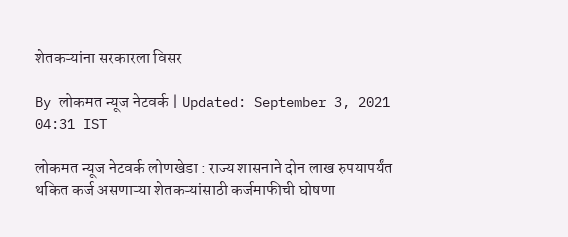शेतकऱ्यांना सरकारला विसर

By लोकमत न्यूज नेटवर्क | Updated: September 3, 2021 04:31 IST

लोकमत न्यूज नेटवर्क लोणखेडा : राज्य शासनाने दोन लाख रुपयापर्यंत थकित कर्ज असणाऱ्या शेतकऱ्यांसाठी कर्जमाफीची घोषणा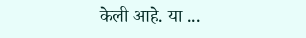केली आहे. या ...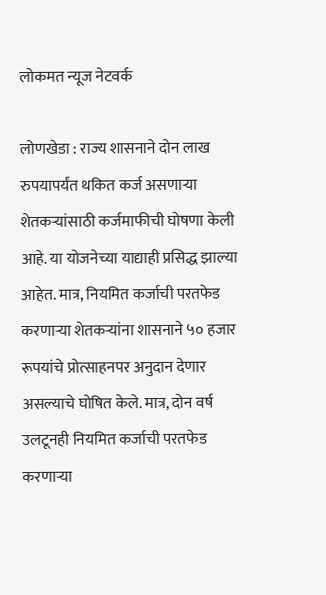लोकमत न्यूज नेटवर्क

लोणखेडा : राज्य शासनाने दोन लाख रुपयापर्यंत थकित कर्ज असणाऱ्या शेतकऱ्यांसाठी कर्जमाफीची घोषणा केली आहे. या योजनेच्या याद्याही प्रसिद्ध झाल्या आहेत. मात्र, नियमित कर्जाची परतफेड करणाऱ्या शेतकऱ्यांना शासनाने ५० हजार रूपयांचे प्रोत्साहनपर अनुदान देणार असल्याचे घोषित केले. मात्र, दोन वर्ष उलटूनही नियमित कर्जाची परतफेड करणाऱ्या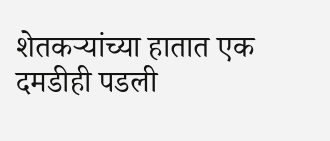शेतकऱ्यांच्या हातात एक दमडीही पडली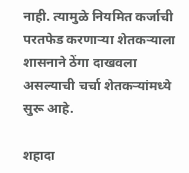नाही. त्यामुळे नियमित कर्जाची परतफेड करणाऱ्या शेतकऱ्याला शासनाने ठेंगा दाखवला असल्याची चर्चा शेतकऱ्यांमध्ये सुरू आहे.

शहादा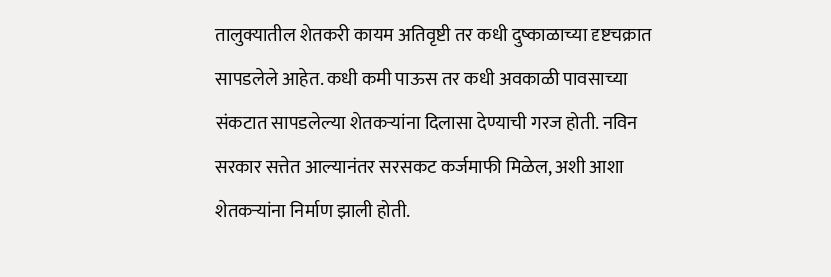तालुक्यातील शेतकरी कायम अतिवृष्टी तर कधी दुष्काळाच्या दृष्टचक्रात सापडलेले आहेत. कधी कमी पाऊस तर कधी अवकाळी पावसाच्या संकटात सापडलेल्या शेतकऱ्यांना दिलासा देण्याची गरज होती. नविन सरकार सत्तेत आल्यानंतर सरसकट कर्जमाफी मिळेल, अशी आशा शेतकऱ्यांना निर्माण झाली होती.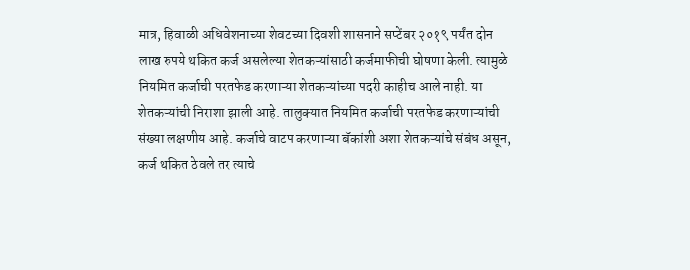मात्र, हिवाळी अधिवेशनाच्या शेवटच्या दिवशी शासनाने सप्टेंबर २०१९ पर्यंत दोन लाख रुपये थकित कर्ज असलेल्या शेतकऱ्यांसाठी कर्जमाफीची घोषणा केली. त्यामुळे नियमित कर्जाची परतफेड करणाऱ्या शेतकऱ्यांच्या पदरी काहीच आले नाही. या शेतकऱ्यांची निराशा झाली आहे. तालुक्यात नियमित कर्जाची परतफेड करणाऱ्यांची संख्या लक्षणीय आहे. कर्जाचे वाटप करणाऱ्या बॅकांशी अशा शेतकऱ्यांचे संबंध असून, कर्ज थकित ठेवले तर त्याचे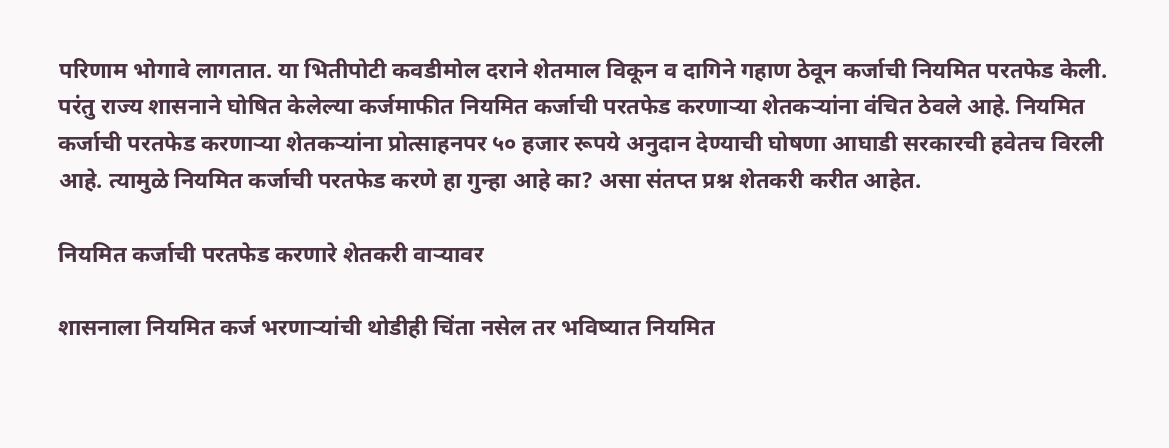परिणाम भोगावे लागतात. या भितीपोटी कवडीमोल दराने शेतमाल विकून व दागिने गहाण ठेवून कर्जाची नियमित परतफेड केली. परंतु राज्य शासनाने घोषित केलेल्या कर्जमाफीत नियमित कर्जाची परतफेड करणाऱ्या शेतकऱ्यांना वंचित ठेवले आहे. नियमित कर्जाची परतफेड करणाऱ्या शेतकऱ्यांना प्रोत्साहनपर ५० हजार रूपये अनुदान देण्याची घोषणा आघाडी सरकारची हवेतच विरली आहे. त्यामुळे नियमित कर्जाची परतफेड करणे हा गुन्हा आहे का? असा संतप्त प्रश्न शेतकरी करीत आहेत.

नियमित कर्जाची परतफेड करणारे शेतकरी वाऱ्यावर

शासनाला नियमित कर्ज भरणाऱ्यांची थोडीही चिंता नसेल तर भविष्यात नियमित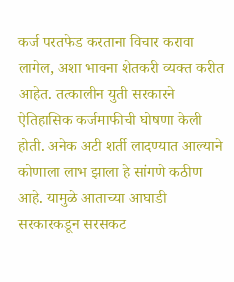कर्ज परतफेड करताना विचार करावा लागेल, अशा भावना शेतकरी व्यक्त करीत आहेत. तत्कालीन युती सरकारने ऐतिहासिक कर्जमाफीची घोषणा केली होती. अनेक अटी शर्ती लादण्यात आल्याने कोणाला लाभ झाला हे सांगणे कठीण आहे. यामुळे आताच्या आघाडी सरकारकडून सरसकट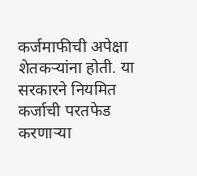कर्जमाफीची अपेक्षा शेतकऱ्यांना होती. या सरकारने नियमित कर्जाची परतफेड करणाऱ्या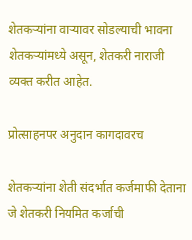शेतकऱ्यांना वाऱ्यावर सोडल्याची भावना शेतकऱ्यांमध्ये असून, शेतकरी नाराजी व्यक्त करीत आहेत.

प्रोत्साहनपर अनुदान कागदावरच

शेतकऱ्यांना शेती संदर्भात कर्जमाफी देताना जे शेतकरी नियमित कर्जाची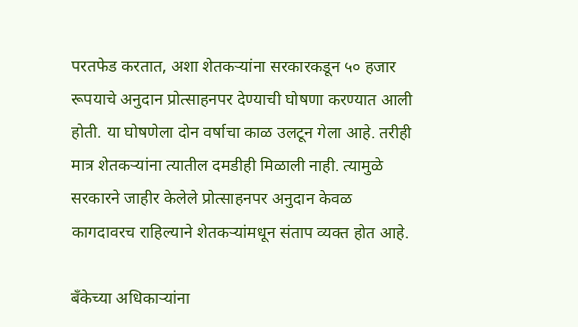परतफेड करतात, अशा शेतकऱ्यांना सरकारकडून ५० हजार रूपयाचे अनुदान प्रोत्साहनपर देण्याची घोषणा करण्यात आली होती. या घोषणेला दोन वर्षाचा काळ उलटून गेला आहे. तरीही मात्र शेतकऱ्यांना त्यातील दमडीही मिळाली नाही. त्यामुळे सरकारने जाहीर केलेले प्रोत्साहनपर अनुदान केवळ कागदावरच राहिल्याने शेतकऱ्यांमधून संताप व्यक्त होत आहे.

बँकेच्या अधिकाऱ्यांना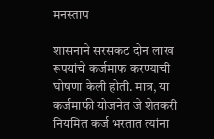मनस्ताप

शासनाने सरसकट दोन लाख रूपयांचे कर्जमाफ करण्याची घोषणा केली होती. मात्र, या कर्जमाफी योजनेत जे शेतकरी नियमित कर्ज भरतात त्यांना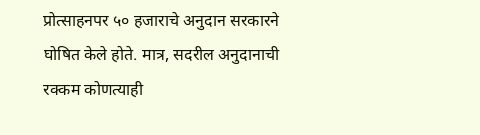प्रोत्साहनपर ५० हजाराचे अनुदान सरकारने घोषित केले होते. मात्र, सदरील अनुदानाची रक्कम कोणत्याही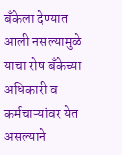बँकेला देण्यात आली नसल्यामुळे याचा रोष बँकेच्या अधिकारी व कर्मचाऱ्यांवर येत असल्याने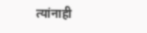त्यांनाही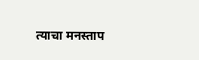त्याचा मनस्ताप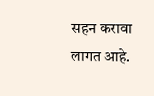सहन करावा लागत आहे.